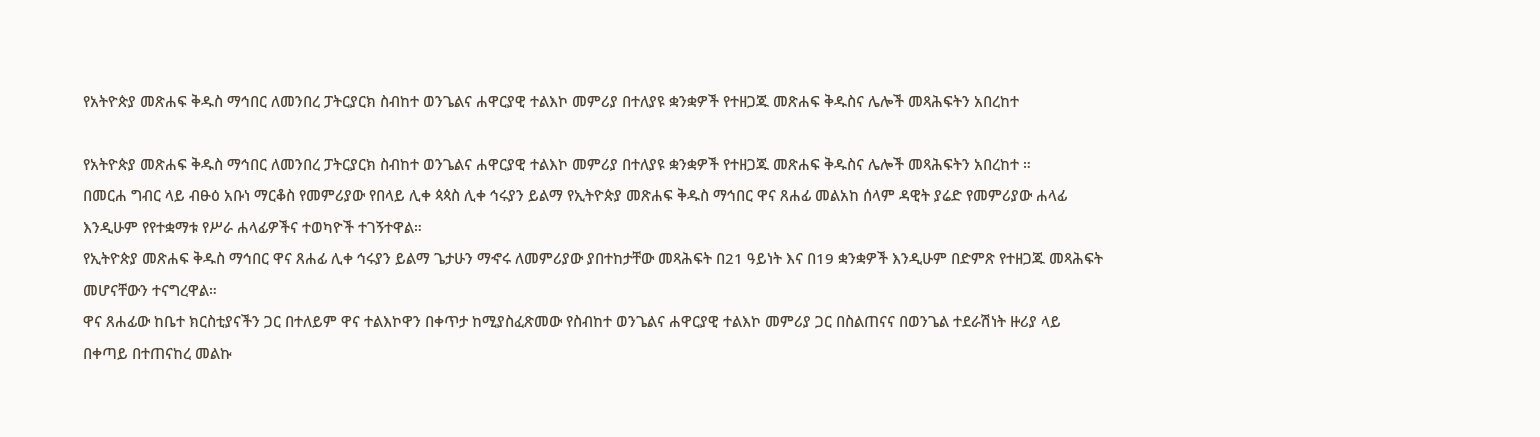የአትዮጵያ መጽሐፍ ቅዱስ ማኅበር ለመንበረ ፓትርያርክ ስብከተ ወንጌልና ሐዋርያዊ ተልእኮ መምሪያ በተለያዩ ቋንቋዎች የተዘጋጁ መጽሐፍ ቅዱስና ሌሎች መጻሕፍትን አበረከተ

የአትዮጵያ መጽሐፍ ቅዱስ ማኅበር ለመንበረ ፓትርያርክ ስብከተ ወንጌልና ሐዋርያዊ ተልእኮ መምሪያ በተለያዩ ቋንቋዎች የተዘጋጁ መጽሐፍ ቅዱስና ሌሎች መጻሕፍትን አበረከተ ።
በመርሐ ግብር ላይ ብፁዕ አቡነ ማርቆስ የመምሪያው የበላይ ሊቀ ጳጳስ ሊቀ ኅሩያን ይልማ የኢትዮጵያ መጽሐፍ ቅዱስ ማኅበር ዋና ጸሐፊ መልአከ ሰላም ዳዊት ያሬድ የመምሪያው ሐላፊ እንዲሁም የየተቋማቱ የሥራ ሐላፊዎችና ተወካዮች ተገኝተዋል።
የኢትዮጵያ መጽሐፍ ቅዱስ ማኅበር ዋና ጸሐፊ ሊቀ ኅሩያን ይልማ ጌታሁን ማኆሩ ለመምሪያው ያበተከታቸው መጻሕፍት በ21 ዓይነት እና በ19 ቋንቋዎች እንዲሁም በድምጽ የተዘጋጁ መጻሕፍት መሆናቸውን ተናግረዋል።
ዋና ጸሐፊው ከቤተ ክርስቲያናችን ጋር በተለይም ዋና ተልእኮዋን በቀጥታ ከሚያስፈጽመው የስብከተ ወንጌልና ሐዋርያዊ ተልእኮ መምሪያ ጋር በስልጠናና በወንጌል ተደራሽነት ዙሪያ ላይ በቀጣይ በተጠናከረ መልኩ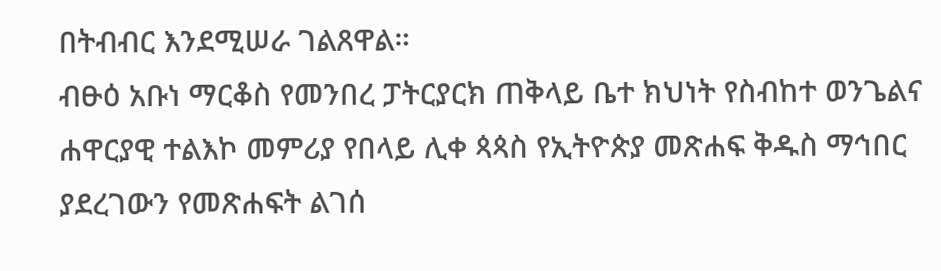በትብብር እንደሚሠራ ገልጸዋል።
ብፁዕ አቡነ ማርቆስ የመንበረ ፓትርያርክ ጠቅላይ ቤተ ክህነት የስብከተ ወንጌልና ሐዋርያዊ ተልእኮ መምሪያ የበላይ ሊቀ ጳጳስ የኢትዮጵያ መጽሐፍ ቅዱስ ማኅበር ያደረገውን የመጽሐፍት ልገሰ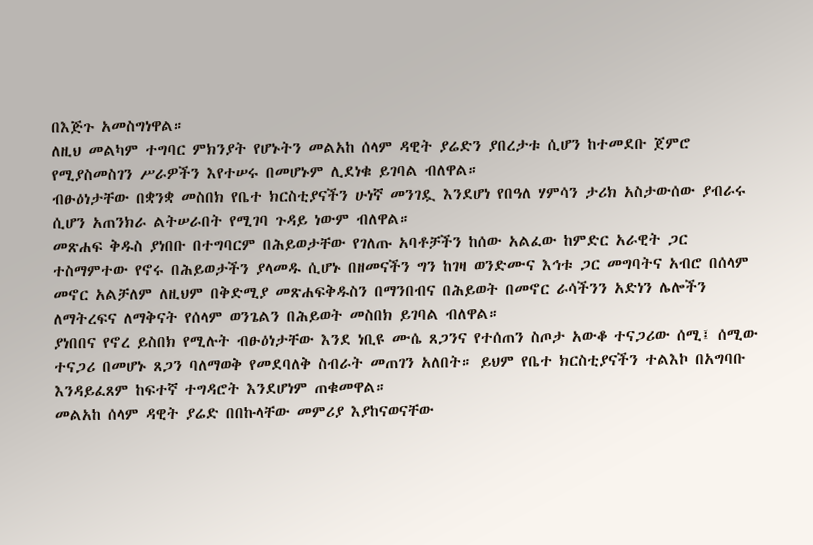በእጅጉ አመስግነዋል።
ለዚህ መልካም ተግባር ምክንያት የሆኑትን መልአከ ሰላም ዳዊት ያሬድን ያበረታቱ ሲሆን ከተመደቡ ጀምሮ የሚያስመስገን ሥራዎችን እየተሠሩ በመሆኑም ሊደነቁ ይገባል ብለዋል።
ብፁዕነታቸው በቋንቋ መስበክ የቤተ ክርስቲያናችን ሁነኛ መንገዷ እንደሆነ የበዓለ ሃምሳን ታሪክ አስታውሰው ያብራሩ ሲሆን አጠንክራ ልትሠራበት የሚገባ ጉዳይ ነውም ብለዋል።
መጽሐፍ ቅዱስ ያነበቡ በተግባርም በሕይወታቸው የገለጡ አባቶቻችን ከሰው አልፈው ከምድር አራዊት ጋር ተስማምተው የኖሩ በሕይወታችን ያላመዱ ሲሆኑ በዘመናችን ግን ከገዛ ወንድሙና እኅቱ ጋር መግባትና አብሮ በሰላም መኖር አልቻለም ለዚህም በቅድሚያ መጽሐፍቅዱስን በማንበብና በሕይወት በመኖር ራሳችንን አድነን ሌሎችን ለማትረፍና ለማቅናት የሰላም ወንጌልን በሕይወት መስበክ ይገባል ብለዋል።
ያነበበና የኖረ ይስበክ የሚሉት ብፁዕነታቸው እንደ ነቢዩ ሙሴ ጸጋንና የተሰጠን ስጦታ አውቆ ተናጋሪው ሰሚ፤ ሰሚው ተናጋሪ በመሆኑ ጸጋን ባለማወቅ የመደባለቅ ስብራት መጠገን አለበት። ይህም የቤተ ክርስቲያናችን ተልእኮ በአግባቡ እንዳይፈጸም ከፍተኛ ተግዳሮት እንደሆነም ጠቁመዋል።
መልአከ ሰላም ዳዊት ያሬድ በበኩላቸው መምሪያ እያከናወናቸው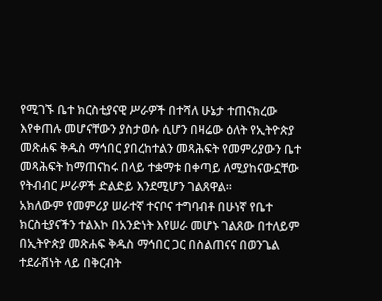የሚገኙ ቤተ ክርስቲያናዊ ሥራዎች በተሻለ ሁኔታ ተጠናክረው እየቀጠሉ መሆናቸውን ያስታወሱ ሲሆን በዛሬው ዕለት የኢትዮጵያ መጽሐፍ ቅዱስ ማኅበር ያበረከተልን መጻሕፍት የመምሪያውን ቤተ መጻሕፍት ከማጠናከሩ በላይ ተቋማቱ በቀጣይ ለሚያከናውኗቸው የትብብር ሥራዎች ድልድይ እንደሚሆን ገልጸዋል።
አክለውም የመምሪያ ሠራተኛ ተናቦና ተግባብቶ በሁነኛ የቤተ ክርስቲያናችን ተልእኮ በአንድነት እየሠራ መሆኑ ገልጸው በተለይም በኢትዮጵያ መጽሐፍ ቅዱስ ማኅበር ጋር በስልጠናና በወንጌል ተደራሽነት ላይ በቅርብት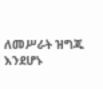ለመሥራት ዝግጁ እንደሆኑ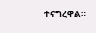ተናግረዋል።